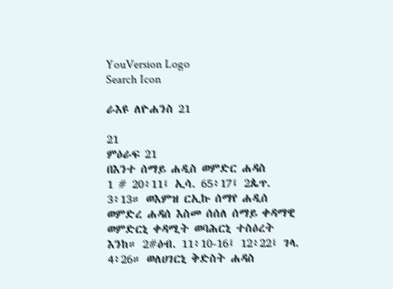YouVersion Logo
Search Icon

ራእዩ ለዮሐንስ 21

21
ምዕራፍ 21
በእንተ ሰማይ ሐዲስ ወምድር ሐዳስ
1 # 20፥11፤ ኢሳ. 65፥17፤ 2ጴጥ. 3፥13። ወእምዝ ርኢኩ ሰማየ ሐዲሰ ወምድረ ሐዳሰ እስመ ሰሰለ ሰማይ ቀዳማዊ ወምድርኒ ቀዳሚት ወባሕርኒ ተስዕረት እንከ። 2#ዕብ. 11፥10-16፤ 12፥22፤ ገላ. 4፥26። ወለሀገርኒ ቅድስት ሐዳስ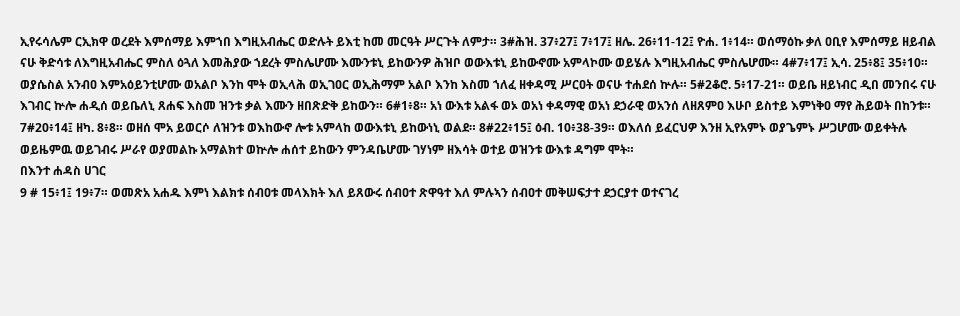ኢየሩሳሌም ርኢክዋ ወረደት እምሰማይ እምኀበ እግዚአብሔር ወድሉት ይእቲ ከመ መርዓት ሥርጉት ለምታ። 3#ሕዝ. 37፥27፤ 7፥17፤ ዘሌ. 26፥11-12፤ ዮሐ. 1፥14። ወሰማዕኩ ቃለ ዐቢየ እምሰማይ ዘይብል ናሁ ቅድሳቱ ለእግዚአብሔር ምስለ ዕጓለ እመሕያው ኀደረት ምስሌሆሙ እሙንቱኒ ይከውንዎ ሕዝቦ ወውእቱኒ ይከውኖሙ አምላኮሙ ወይሄሉ እግዚአብሔር ምስሌሆሙ። 4#7፥17፤ ኢሳ. 25፥8፤ 35፥10። ወያሴስል አንብዐ እምአዕይንቲሆሙ ወአልቦ እንከ ሞት ወኢላሕ ወኢገዐር ወኢሕማም አልቦ እንከ እስመ ኀለፈ ዘቀዳሚ ሥርዐት ወናሁ ተሐደሰ ኵሉ። 5#2ቆሮ. 5፥17-21። ወይቤ ዘይነብር ዲበ መንበሩ ናሁ እገብር ኵሎ ሐዲሰ ወይቤለኒ ጸሐፍ እስመ ዝንቱ ቃል እሙን ዘበጽድቅ ይከውን። 6#1፥8። አነ ውእቱ አልፋ ወኦ ወአነ ቀዳማዊ ወአነ ደኃራዊ ወአንሰ ለዘጸምዐ እሁቦ ይስተይ እምነቅዐ ማየ ሕይወት በከንቱ። 7#20፥14፤ ዘካ. 8፥8። ወዘሰ ሞአ ይወርሶ ለዝንቱ ወእከውኖ ሎቱ አምላከ ወውእቱኒ ይከውነኒ ወልደ። 8#22፥15፤ ዕብ. 10፥38-39። ወእለሰ ይፈርህዎ እንዘ ኢየአምኑ ወያጌምኑ ሥጋሆሙ ወይቀትሉ ወይዜምዉ ወይገብሩ ሥራየ ወያመልኩ አማልክተ ወኵሎ ሐሰተ ይከውን ምንዳቤሆሙ ገሃነም ዘእሳት ወተይ ወዝንቱ ውእቱ ዳግም ሞት።
በእንተ ሐዳስ ሀገር
9 # 15፥1፤ 19፥7። ወመጽአ አሐዱ እምነ እልክቱ ሰብዐቱ መላእክት እለ ይጸውሩ ሰብዐተ ጽዋዓተ እለ ምሉኣን ሰብዐተ መቅሠፍታተ ደኃርያተ ወተናገረ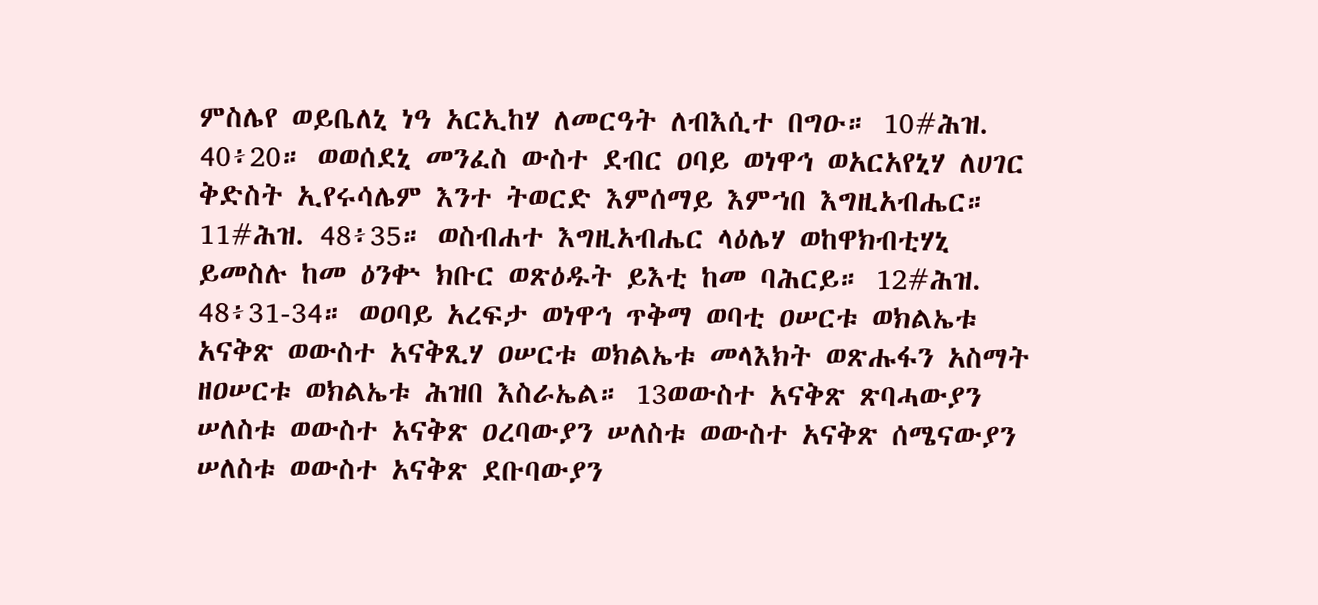ምስሌየ ወይቤለኒ ነዓ አርኢከሃ ለመርዓት ለብእሲተ በግዑ። 10#ሕዝ. 40፥20። ወወሰደኒ መንፈስ ውስተ ደብር ዐባይ ወነዋኅ ወአርአየኒሃ ለሀገር ቅድስት ኢየሩሳሌም እንተ ትወርድ እምሰማይ እምኀበ እግዚአብሔር። 11#ሕዝ. 48፥35። ወስብሐተ እግዚአብሔር ላዕሌሃ ወከዋክብቲሃኒ ይመስሉ ከመ ዕንቍ ክቡር ወጽዕዱት ይእቲ ከመ ባሕርይ። 12#ሕዝ. 48፥31-34። ወዐባይ አረፍታ ወነዋኅ ጥቅማ ወባቲ ዐሠርቱ ወክልኤቱ አናቅጽ ወውስተ አናቅጺሃ ዐሠርቱ ወክልኤቱ መላእክት ወጽሑፋን አስማት ዘዐሠርቱ ወክልኤቱ ሕዝበ እስራኤል። 13ወውስተ አናቅጽ ጽባሓውያን ሠለስቱ ወውስተ አናቅጽ ዐረባውያን ሠለስቱ ወውስተ አናቅጽ ሰሜናውያን ሠለስቱ ወውስተ አናቅጽ ደቡባውያን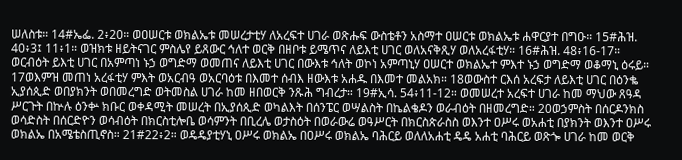ሠለስቱ። 14#ኤፌ. 2፥20። ወዐሠርቱ ወክልኤቱ መሠረታቲሃ ለአረፍተ ሀገራ ወጽሑፍ ውስቴቶን አስማተ ዐሠርቱ ወክልኤቱ ሐዋርያተ በግዑ። 15#ሕዝ. 40፥3፤ 11፥1። ወዝክቱ ዘይትናገር ምስሌየ ይጸውር ኅለተ ወርቅ በዘቦቱ ይሜጥና ለይእቲ ሀገር ወለአናቅጺሃ ወለአረፋቲሃ። 16#ሕዝ. 48፥16-17። ወርብዕት ይእቲ ሀገር በአምጣነ ኑኃ ወግድማ ወመጠና ለይእቲ ሀገር በውእቱ ኅለት ወኮነ አምጣኒሃ ዐሠርተ ወክልኤተ ምእተ ኑኃ ወግድማ ወቆማኒ ዕሩይ። 17ወእምዝ መጠነ አረፋቲሃ ምእት ወአርብዓ ወአርባዕቱ በእመተ ሰብእ ዘውእቱ አሐዱ በእመተ መልአክ። 18ወውስተ ርእሰ አረፍታ ለይእቲ ሀገር በዕንቈ ኢያሰጲድ ወበያክንት ወበመረግድ ወትመስል ሀገራ ከመ ዘበወርቅ ንጹሕ ግብረታ። 19#ኢሳ. 54፥11-12። ወመሠረተ አረፍተ ሀገራ ከመ ማህው ጸዓዳ ሥርጉት በኵሉ ዕንቍ ክቡር ወቀዳሚት መሠረት በኢያሰጲድ ወካልእት በሰንፔር ወሣልስት በኬልቄዶን ወራብዕት በዘመረግድ። 20ወኃምስት በሰርዶንክስ ወሳድስት በሰርድዮን ወሳብዕት በክርስቲሎቤ ወሳምንት በቢረሌ ወታስዕት በወራውሬ ወዓሥርት በክርስጵራስስ ወእንተ ዐሥሩ ወአሐቲ በያክንት ወእንተ ዐሥሩ ወክልኤ በአሜቴስጢኖስ። 21#22፥2። ወዴዴያቲሃኒ ዐሥሩ ወክልኤ በዐሥሩ ወክልኤ ባሕርይ ወለለአሐቲ ዴዴ አሐቲ ባሕርይ ወጽጐ ሀገራ ከመ ወርቅ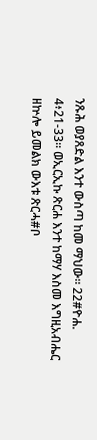ንጹሕ ወያጸድል እንተ ውስጣ ከመ ማህው። 22#ዮሐ. 4፥21-33። ወኢርኢኩ ጽርሐ እንተ ከማሃ እስመ እግዚአብሔር ዘኵሎ ይመልክ ውእቱ ጽርሓ#ቦ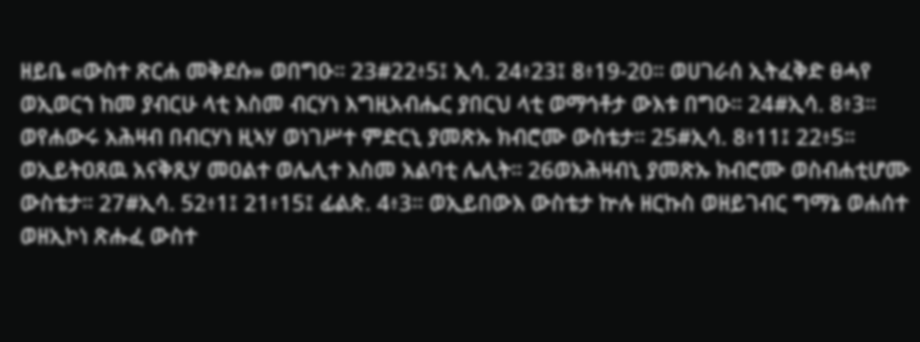ዘይቤ «ውስተ ጽርሐ መቅደሱ» ወበግዑ። 23#22፥5፤ ኢሳ. 24፥23፤ 8፥19-20። ወሀገራሰ ኢትፈቅድ ፀሓየ ወኢወርኀ ከመ ያብርሁ ላቲ እስመ ብርሃነ እግዚአብሔር ያበርህ ላቲ ወማኅቶታ ውእቱ በግዑ። 24#ኢሳ. 8፥3። ወየሐውሩ አሕዛብ በብርሃነ ዚኣሃ ወነገሥተ ምድርኒ ያመጽኡ ክብሮሙ ውስቴታ። 25#ኢሳ. 8፥11፤ 22፥5። ወኢይትዐጸዉ አናቅጺሃ መዐልተ ወሌሊተ እስመ አልባቲ ሌሊት። 26ወአሕዛብኒ ያመጽኡ ክብሮሙ ወስብሐቲሆሙ ውስቴታ። 27#ኢሳ. 52፥1፤ 21፥15፤ ፊልጵ. 4፥3። ወኢይበውእ ውስቴታ ኵሉ ዘርኩስ ወዘይገብር ግማኔ ወሐሰተ ወዘኢኮነ ጽሑፈ ውስተ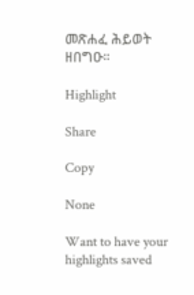መጽሐፈ ሕይወት ዘበግዑ።

Highlight

Share

Copy

None

Want to have your highlights saved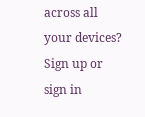across all your devices? Sign up or sign in